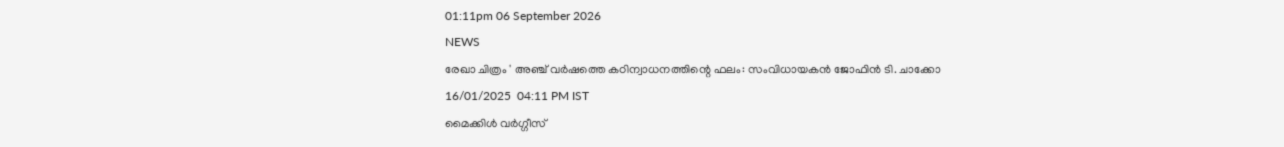01:11pm 06 September 2026
NEWS
രേഖാ ചിത്രം ' അഞ്ച് വര്‍ഷത്തെ കഠിന്വാധനത്തിന്റെ ഫലം: സംവിധായകന്‍ ജോഫിന്‍ ടി. ചാക്കോ
16/01/2025  04:11 PM IST
മൈക്കിള്‍ വര്‍ഗ്ഗീസ്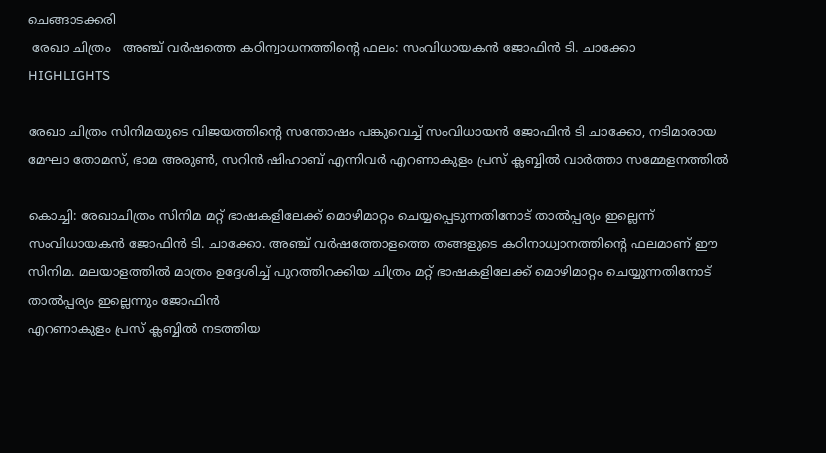ചെങ്ങാടക്കരി
 രേഖാ ചിത്രം   അഞ്ച് വര്‍ഷത്തെ കഠിന്വാധനത്തിന്റെ ഫലം: സംവിധായകന്‍ ജോഫിന്‍ ടി. ചാക്കോ
HIGHLIGHTS

രേഖാ ചിത്രം സിനിമയുടെ വിജയത്തിന്റെ സന്തോഷം പങ്കുവെച്ച് സംവിധായന്‍ ജോഫിന്‍ ടി ചാക്കോ, നടിമാരായ മേഘാ തോമസ്, ഭാമ അരുണ്‍, സറിന്‍ ഷിഹാബ് എന്നിവര്‍ എറണാകുളം പ്രസ് ക്ലബ്ബില്‍ വാര്‍ത്താ സമ്മേളനത്തില്‍

കൊച്ചി: രേഖാചിത്രം സിനിമ മറ്റ് ഭാഷകളിലേക്ക് മൊഴിമാറ്റം ചെയ്യപ്പെടുന്നതിനോട് താല്‍പ്പര്യം ഇല്ലെന്ന് സംവിധായകന്‍ ജോഫിന്‍ ടി. ചാക്കോ. അഞ്ച് വര്‍ഷത്തോളത്തെ തങ്ങളുടെ കഠിനാധ്വാനത്തിന്റെ ഫലമാണ് ഈ സിനിമ. മലയാളത്തില്‍ മാത്രം ഉദ്ദേശിച്ച് പുറത്തിറക്കിയ ചിത്രം മറ്റ് ഭാഷകളിലേക്ക് മൊഴിമാറ്റം ചെയ്യുന്നതിനോട് താല്‍പ്പര്യം ഇല്ലെന്നും ജോഫിന്‍
എറണാകുളം പ്രസ് ക്ലബ്ബില്‍ നടത്തിയ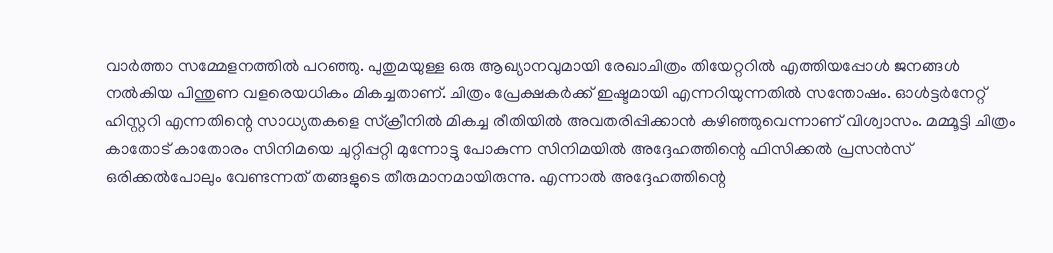വാര്‍ത്താ സമ്മേളനത്തില്‍ പറഞ്ഞു. പുതുമയുള്ള ഒരു ആഖ്യാനവുമായി രേഖാചിത്രം തിയേറ്ററില്‍ എത്തിയപ്പോള്‍ ജനങ്ങള്‍ നല്‍കിയ പിന്തുണ വളരെയധികം മികച്ചതാണ്. ചിത്രം പ്രേക്ഷകര്‍ക്ക് ഇഷ്ടമായി എന്നറിയുന്നതില്‍ സന്തോഷം. ഓള്‍ട്ടര്‍നേറ്റ് ഹിസ്റ്ററി എന്നതിന്റെ സാധ്യതകളെ സ്‌ക്രീനില്‍ മികച്ച രീതിയില്‍ അവതരിപ്പിക്കാന്‍ കഴിഞ്ഞുവെന്നാണ് വിശ്വാസം. മമ്മൂട്ടി ചിത്രം കാതോട് കാതോരം സിനിമയെ ചുറ്റിപ്പറ്റി മുന്നോട്ടു പോകുന്ന സിനിമയില്‍ അദ്ദേഹത്തിന്റെ ഫിസിക്കല്‍ പ്രസന്‍സ് ഒരിക്കല്‍പോലും വേണ്ടന്നത് തങ്ങളുടെ തീരുമാനമായിരുന്നു. എന്നാല്‍ അദ്ദേഹത്തിന്റെ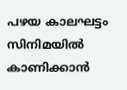പഴയ കാലഘട്ടം സിനിമയില്‍ കാണിക്കാന്‍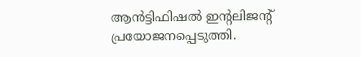ആന്‍ട്ടിഫിഷല്‍ ഇന്റലിജന്റ് പ്രയോജനപ്പെടുത്തി.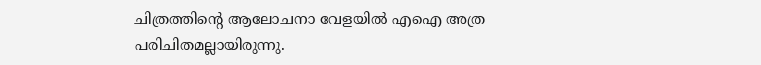ചിത്രത്തിന്റെ ആലോചനാ വേളയില്‍ എഐ അത്ര പരിചിതമല്ലായിരുന്നു.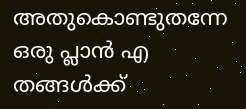അതുകൊണ്ടുതന്നേ ഒരു പ്ലാന്‍ എ തങ്ങള്‍ക്ക്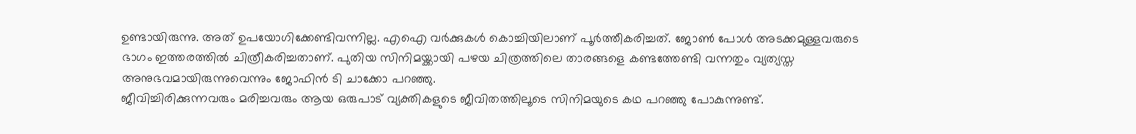ഉണ്ടായിരുന്നു. അത് ഉപയോഗിക്കേണ്ടിവന്നില്ല. എഐ വര്‍ക്കുകള്‍ കൊച്ചിയിലാണ് പൂര്‍ത്തീകരിച്ചത്. ജോണ്‍ പോള്‍ അടക്കമുള്ളവരുടെ ഭാഗം ഇത്തരത്തില്‍ ചിത്രീകരിച്ചതാണ്. പുതിയ സിനിമയ്ക്കായി പഴയ ചിത്രത്തിലെ താരങ്ങളെ കണ്ടത്തേണ്ടി വന്നതും വ്യത്യസ്ത അനുഭവമായിരുന്നുവെന്നും ജോഫിന്‍ ടി ചാക്കോ പറഞ്ഞു.
ജീവിച്ചിരിക്കുന്നവരും മരിച്ചവരും ആയ ഒരുപാട് വ്യക്തികളുടെ ജീവിതത്തിലൂടെ സിനിമയുടെ കഥ പറഞ്ഞു പോകുന്നുണ്ട്.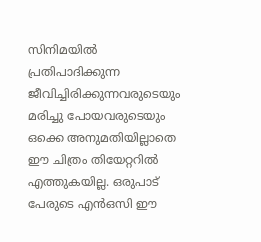സിനിമയില്‍ പ്രതിപാദിക്കുന്ന ജീവിച്ചിരിക്കുന്നവരുടെയും മരിച്ചു പോയവരുടെയും ഒക്കെ അനുമതിയില്ലാതെ ഈ ചിത്രം തിയേറ്ററില്‍ എത്തുകയില്ല. ഒരുപാട് പേരുടെ എന്‍ഒസി ഈ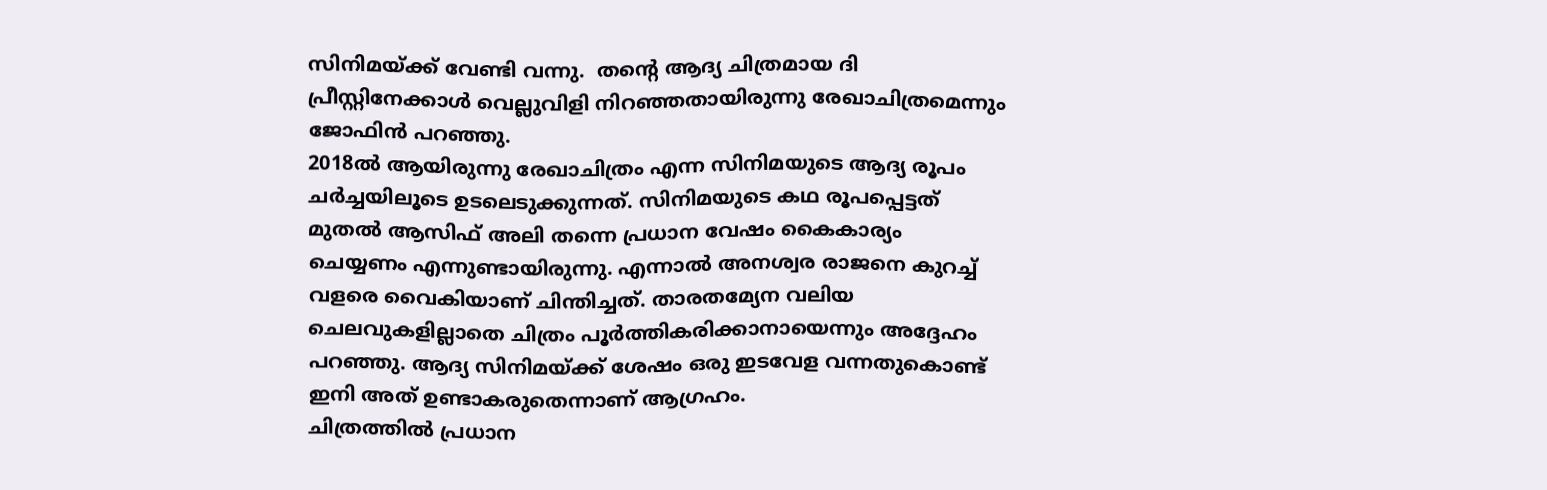സിനിമയ്ക്ക് വേണ്ടി വന്നു.  തന്റെ ആദ്യ ചിത്രമായ ദി പ്രീസ്റ്റിനേക്കാള്‍ വെല്ലുവിളി നിറഞ്ഞതായിരുന്നു രേഖാചിത്രമെന്നും ജോഫിന്‍ പറഞ്ഞു.
2018ല്‍ ആയിരുന്നു രേഖാചിത്രം എന്ന സിനിമയുടെ ആദ്യ രൂപം ചര്‍ച്ചയിലൂടെ ഉടലെടുക്കുന്നത്. സിനിമയുടെ കഥ രൂപപ്പെട്ടത് മുതല്‍ ആസിഫ് അലി തന്നെ പ്രധാന വേഷം കൈകാര്യം ചെയ്യണം എന്നുണ്ടായിരുന്നു. എന്നാല്‍ അനശ്വര രാജനെ കുറച്ച് വളരെ വൈകിയാണ് ചിന്തിച്ചത്. താരതമ്യേന വലിയ ചെലവുകളില്ലാതെ ചിത്രം പൂര്‍ത്തികരിക്കാനായെന്നും അദ്ദേഹം പറഞ്ഞു. ആദ്യ സിനിമയ്ക്ക് ശേഷം ഒരു ഇടവേള വന്നതുകൊണ്ട് ഇനി അത് ഉണ്ടാകരുതെന്നാണ് ആഗ്രഹം.
ചിത്രത്തില്‍ പ്രധാന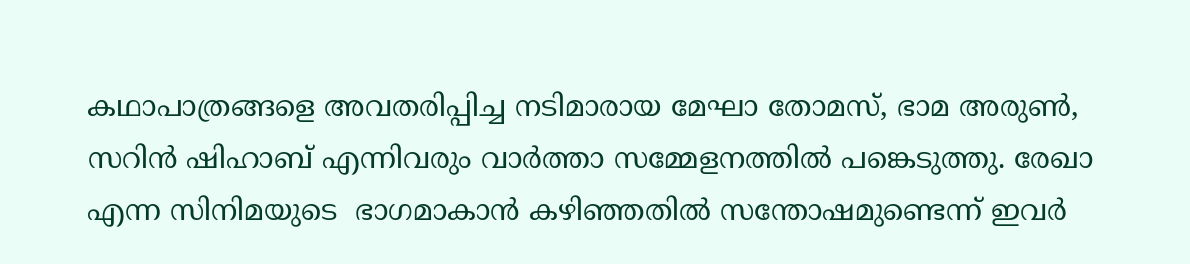കഥാപാത്രങ്ങളെ അവതരിപ്പിച്ച നടിമാരായ മേഘാ തോമസ്, ഭാമ അരുണ്‍, സറിന്‍ ഷിഹാബ് എന്നിവരും വാര്‍ത്താ സമ്മേളനത്തില്‍ പങ്കെടുത്തു. രേഖാ എന്ന സിനിമയുടെ  ഭാഗമാകാന്‍ കഴിഞ്ഞതില്‍ സന്തോഷമുണ്ടെന്ന് ഇവര്‍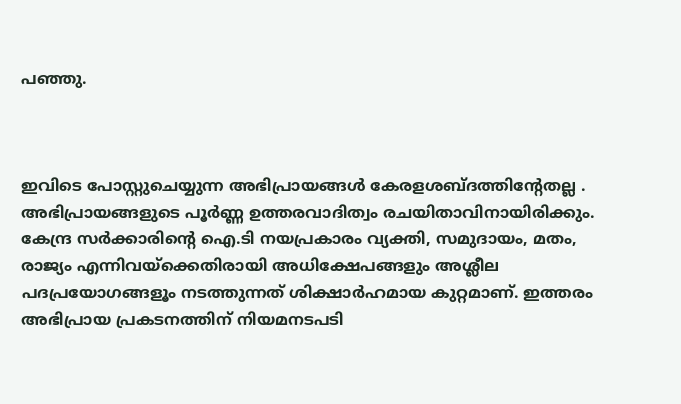പഞ്ഞു.



ഇവിടെ പോസ്റ്റുചെയ്യുന്ന അഭിപ്രായങ്ങള്‍ കേരളശബ്‌ദത്തിന്റേതല്ല . അഭിപ്രായങ്ങളുടെ പൂര്‍ണ്ണ ഉത്തരവാദിത്വം രചയിതാവിനായിരിക്കും. കേന്ദ്ര സർക്കാരിന്റെ ഐ.ടി നയപ്രകാരം വ്യക്തി, സമുദായം, മതം, രാജ്യം എന്നിവയ്ക്കെതിരായി അധിക്ഷേപങ്ങളും അശ്ലീല പദപ്രയോഗങ്ങളൂം നടത്തുന്നത് ശിക്ഷാര്‍ഹമായ കുറ്റമാണ്. ഇത്തരം അഭിപ്രായ പ്രകടനത്തിന് നിയമനടപടി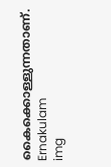കൈക്കൊള്ളുന്നതാണ്.
Ernakulam
img